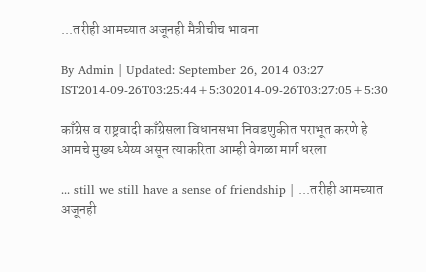...तरीही आमच्यात अजूनही मैत्रीचीच भावना

By Admin | Updated: September 26, 2014 03:27 IST2014-09-26T03:25:44+5:302014-09-26T03:27:05+5:30

काँग्रेस व राष्ट्रवादी काँग्रेसला विधानसभा निवडणुकीत पराभूत करणे हे आमचे मुख्य ध्येय्य असून त्याकरिता आम्ही वेगळा मार्ग धरला

... still we still have a sense of friendship | ...तरीही आमच्यात अजूनही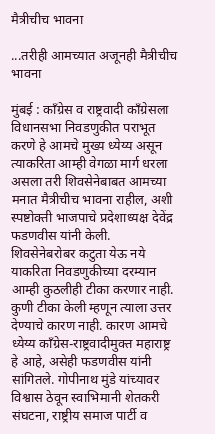मैत्रीचीच भावना

...तरीही आमच्यात अजूनही मैत्रीचीच भावना

मुंबई : काँग्रेस व राष्ट्रवादी काँग्रेसला विधानसभा निवडणुकीत पराभूत करणे हे आमचे मुख्य ध्येय्य असून त्याकरिता आम्ही वेगळा मार्ग धरला असला तरी शिवसेनेबाबत आमच्या मनात मैत्रीचीच भावना राहील, अशी स्पष्टोक्ती भाजपाचे प्रदेशाध्यक्ष देवेंद्र फडणवीस यांनी केली.
शिवसेनेबरोबर कटुता येऊ नये याकरिता निवडणुकीच्या दरम्यान आम्ही कुठलीही टीका करणार नाही. कुणी टीका केली म्हणून त्याला उत्तर देण्याचे कारण नाही. कारण आमचे ध्येय्य काँग्रेस-राष्ट्रवादीमुक्त महाराष्ट्र हे आहे, असेही फडणवीस यांनी सांगितले. गोपीनाथ मुंडे यांच्यावर विश्वास ठेवून स्वाभिमानी शेतकरी संघटना, राष्ट्रीय समाज पार्टी व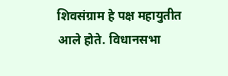शिवसंग्राम हे पक्ष महायुतीत आले होते. विधानसभा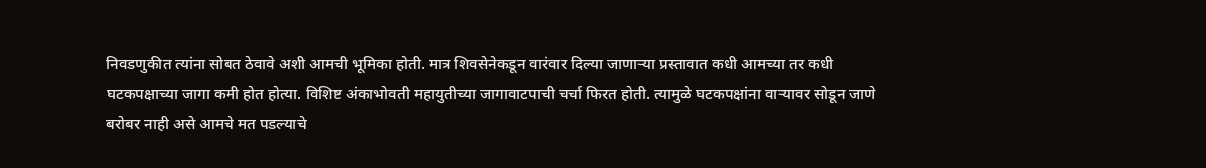निवडणुकीत त्यांना सोबत ठेवावे अशी आमची भूमिका होती. मात्र शिवसेनेकडून वारंवार दिल्या जाणाऱ्या प्रस्तावात कधी आमच्या तर कधी घटकपक्षाच्या जागा कमी होत होत्या. विशिष्ट अंकाभोवती महायुतीच्या जागावाटपाची चर्चा फिरत होती. त्यामुळे घटकपक्षांना वाऱ्यावर सोडून जाणे बरोबर नाही असे आमचे मत पडल्याचे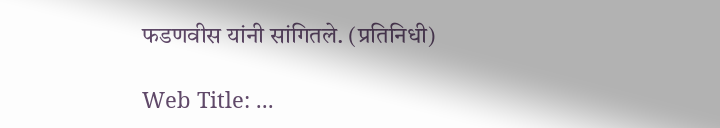फडणवीस यांनी सांगितले. (प्रतिनिधी)

Web Title: ...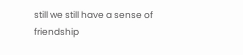still we still have a sense of friendship